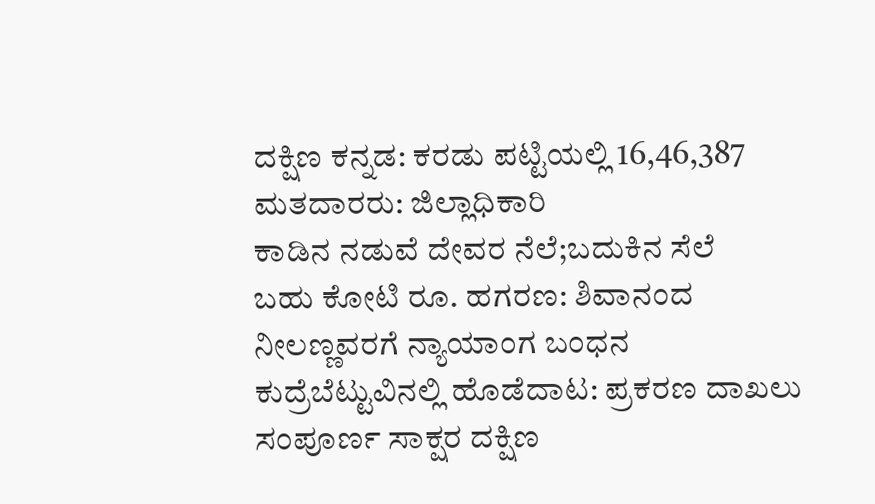ದಕ್ಷಿಣ ಕನ್ನಡ: ಕರಡು ಪಟ್ಟಿಯಲ್ಲಿ 16,46,387 ಮತದಾರರು: ಜಿಲ್ಲಾಧಿಕಾರಿ
ಕಾಡಿನ ನಡುವೆ ದೇವರ ನೆಲೆ;ಬದುಕಿನ ಸೆಲೆ
ಬಹು ಕೋಟಿ ರೂ. ಹಗರಣ: ಶಿವಾನಂದ ನೀಲಣ್ಣವರಗೆ ನ್ಯಾಯಾಂಗ ಬಂಧನ
ಕುದ್ರೆಬೆಟ್ಟುವಿನಲ್ಲಿ ಹೊಡೆದಾಟ: ಪ್ರಕರಣ ದಾಖಲು
ಸಂಪೂರ್ಣ ಸಾಕ್ಷರ ದಕ್ಷಿಣ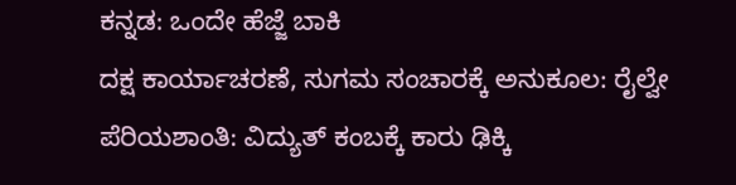ಕನ್ನಡ: ಒಂದೇ ಹೆಜ್ಜೆ ಬಾಕಿ
ದಕ್ಷ ಕಾರ್ಯಾಚರಣೆ, ಸುಗಮ ಸಂಚಾರಕ್ಕೆ ಅನುಕೂಲ: ರೈಲ್ವೇ
ಪೆರಿಯಶಾಂತಿ: ವಿದ್ಯುತ್ ಕಂಬಕ್ಕೆ ಕಾರು ಢಿಕ್ಕಿ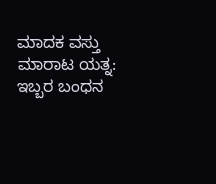ಮಾದಕ ವಸ್ತು ಮಾರಾಟ ಯತ್ನ: ಇಬ್ಬರ ಬಂಧನ